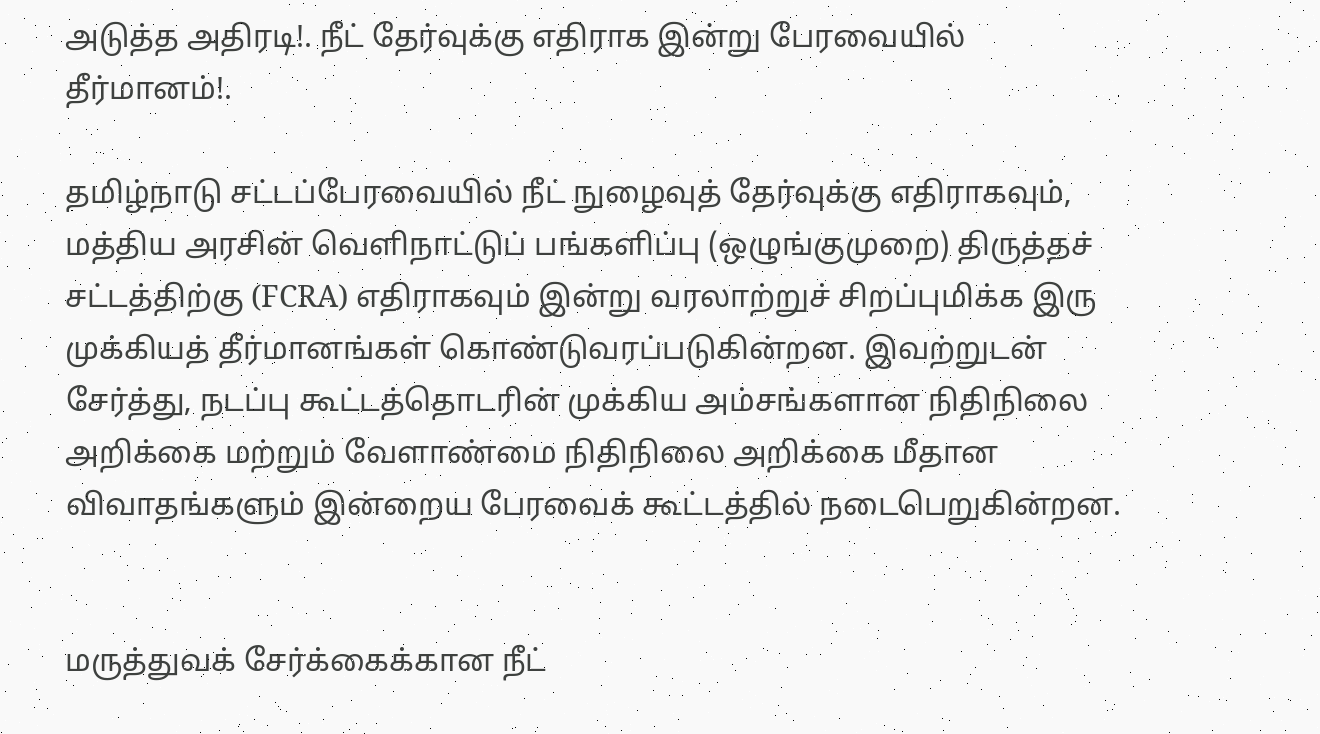அடுத்த அதிரடி!. நீட் தேர்வுக்கு எதிராக இன்று பேரவையில் தீர்மானம்!.

தமிழ்நாடு சட்டப்பேரவையில் நீட் நுழைவுத் தேர்வுக்கு எதிராகவும், மத்திய அரசின் வெளிநாட்டுப் பங்களிப்பு (ஒழுங்குமுறை) திருத்தச் சட்டத்திற்கு (FCRA) எதிராகவும் இன்று வரலாற்றுச் சிறப்புமிக்க இரு முக்கியத் தீர்மானங்கள் கொண்டுவரப்படுகின்றன. இவற்றுடன் சேர்த்து, நடப்பு கூட்டத்தொடரின் முக்கிய அம்சங்களான நிதிநிலை அறிக்கை மற்றும் வேளாண்மை நிதிநிலை அறிக்கை மீதான விவாதங்களும் இன்றைய பேரவைக் கூட்டத்தில் நடைபெறுகின்றன.


மருத்துவக் சேர்க்கைக்கான நீட்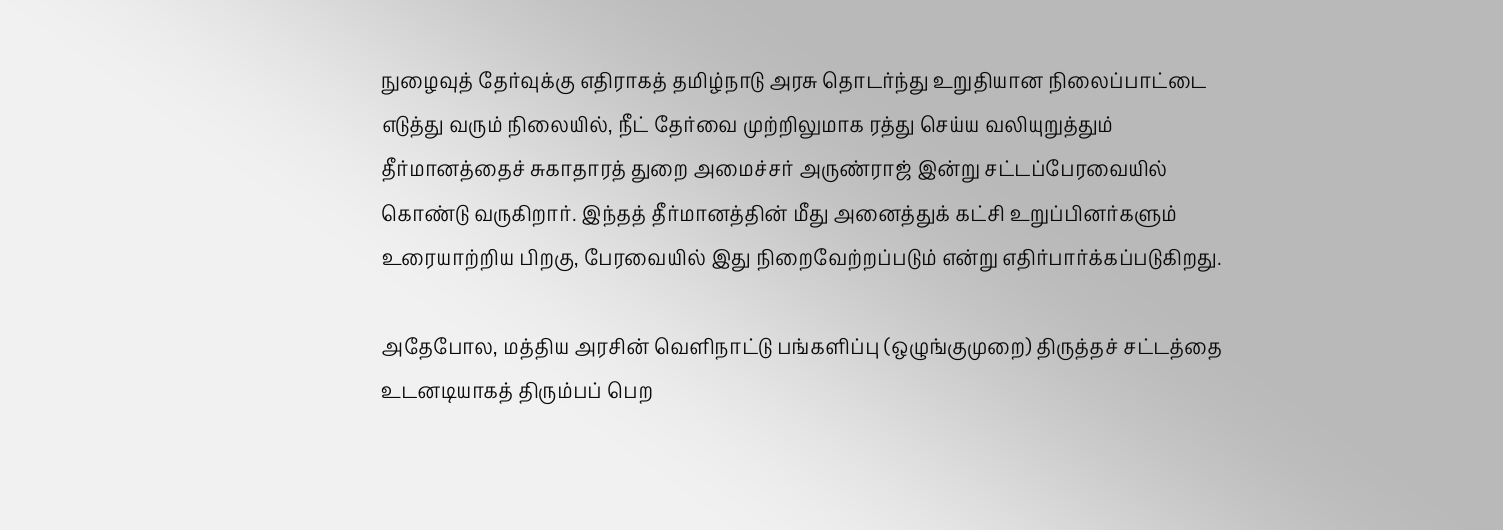நுழைவுத் தேர்வுக்கு எதிராகத் தமிழ்நாடு அரசு தொடர்ந்து உறுதியான நிலைப்பாட்டை எடுத்து வரும் நிலையில், நீட் தேர்வை முற்றிலுமாக ரத்து செய்ய வலியுறுத்தும் தீர்மானத்தைச் சுகாதாரத் துறை அமைச்சர் அருண்ராஜ் இன்று சட்டப்பேரவையில் கொண்டு வருகிறார். இந்தத் தீர்மானத்தின் மீது அனைத்துக் கட்சி உறுப்பினர்களும் உரையாற்றிய பிறகு, பேரவையில் இது நிறைவேற்றப்படும் என்று எதிர்பார்க்கப்படுகிறது.

அதேபோல, மத்திய அரசின் வெளிநாட்டு பங்களிப்பு (ஒழுங்குமுறை) திருத்தச் சட்டத்தை உடனடியாகத் திரும்பப் பெற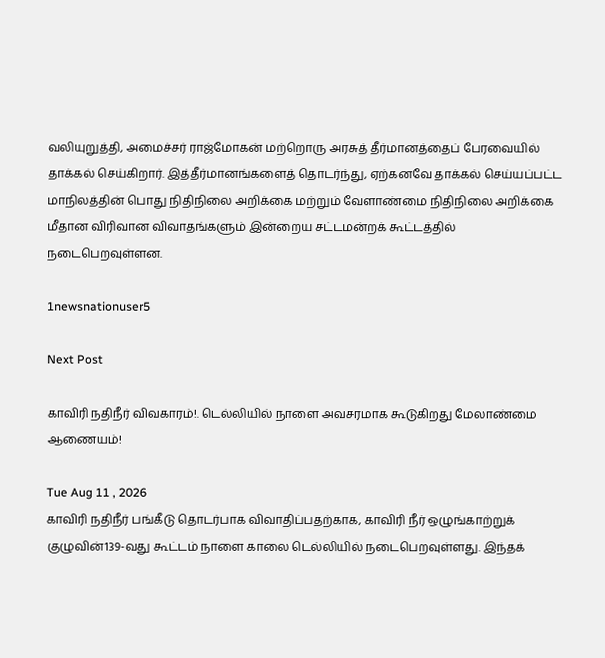வலியுறுத்தி, அமைச்சர் ராஜ்மோகன் மற்றொரு அரசுத் தீர்மானத்தைப் பேரவையில் தாக்கல் செய்கிறார். இத்தீர்மானங்களைத் தொடர்ந்து, ஏற்கனவே தாக்கல் செய்யப்பட்ட மாநிலத்தின் பொது நிதிநிலை அறிக்கை மற்றும் வேளாண்மை நிதிநிலை அறிக்கை மீதான விரிவான விவாதங்களும் இன்றைய சட்டமன்றக் கூட்டத்தில் நடைபெறவுள்ளன.

1newsnationuser5

Next Post

காவிரி நதிநீர் விவகாரம்!. டெல்லியில் நாளை அவசரமாக கூடுகிறது மேலாண்மை ஆணையம்!

Tue Aug 11 , 2026
காவிரி நதிநீர் பங்கீடு தொடர்பாக விவாதிப்பதற்காக, காவிரி நீர் ஒழுங்காற்றுக் குழுவின்139-வது கூட்டம் நாளை காலை டெல்லியில் நடைபெறவுள்ளது. இந்தக்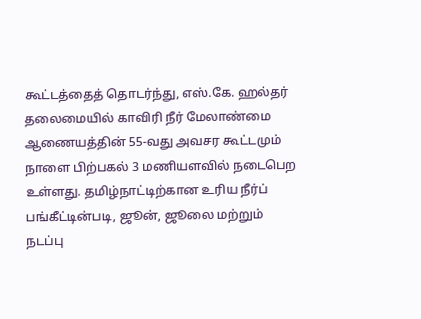கூட்டத்தைத் தொடர்ந்து, எஸ்.கே. ஹல்தர் தலைமையில் காவிரி நீர் மேலாண்மை ஆணையத்தின் 55-வது அவசர கூட்டமும் நாளை பிற்பகல் 3 மணியளவில் நடைபெற உள்ளது. தமிழ்நாட்டிற்கான உரிய நீர்ப் பங்கீட்டின்படி, ஜூன், ஜூலை மற்றும் நடப்பு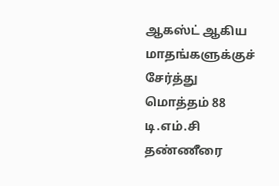ஆகஸ்ட் ஆகிய மாதங்களுக்குச் சேர்த்து மொத்தம் 88 டி.எம்.சி தண்ணீரை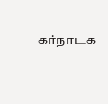கர்நாடக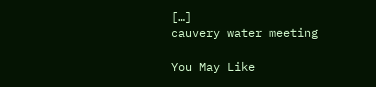[…]
cauvery water meeting

You May Like